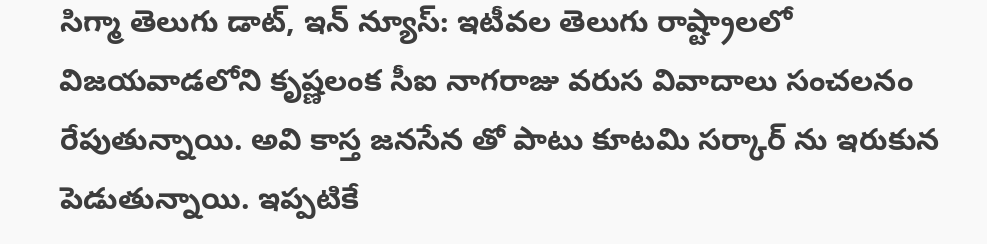సిగ్మా తెలుగు డాట్, ఇన్ న్యూస్: ఇటీవల తెలుగు రాష్ట్రాలలో విజయవాడలోని కృష్ణలంక సీఐ నాగరాజు వరుస వివాదాలు సంచలనం రేపుతున్నాయి. అవి కాస్త జనసేన తో పాటు కూటమి సర్కార్ ను ఇరుకున పెడుతున్నాయి. ఇప్పటికే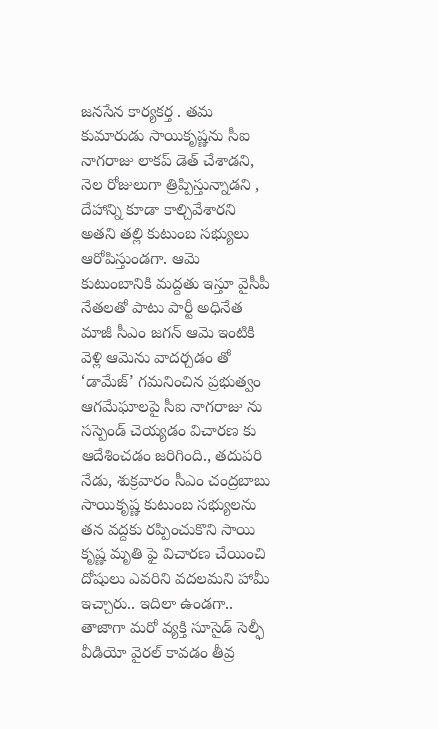జనసేన కార్యకర్త . తమ కుమారుడు సాయికృష్ణను సీఐ నాగరాజు లాకప్ డెత్ చేశాడని, నెల రోజులుగా త్రిప్పిస్తున్నాడని , దేహాన్ని కూడా కాల్చివేశారని అతని తల్లి కుటుంబ సభ్యులు ఆరోపిస్తుండగా. ఆమె కుటుంబానికి మద్దతు ఇస్తూ వైసీపీ నేతలతో పాటు పార్టీ అధినేత మాజీ సీఎం జగన్ ఆమె ఇంటికి వెళ్లి ఆమెను వాదర్చడం తో ‘డామేజ్’ గమనించిన ప్రభుత్వం ఆగమేఘాలపై సీఐ నాగరాజు ను సస్పెండ్ చెయ్యడం విచారణ కు ఆదేశించడం జరిగింది., తదుపరి నేడు, శుక్రవారం సీఎం చంద్రబాబు సాయికృష్ణ కుటుంబ సభ్యులను తన వద్దకు రప్పించుకొని సాయి కృష్ణ మృతి ఫై విచారణ చేయించి దోషులు ఎవరిని వదలమని హామీ ఇచ్చారు.. ఇదిలా ఉండగా.. తాజాగా మరో వ్యక్తి సూసైడ్ సెల్ఫీ వీడియో వైరల్ కావడం తీవ్ర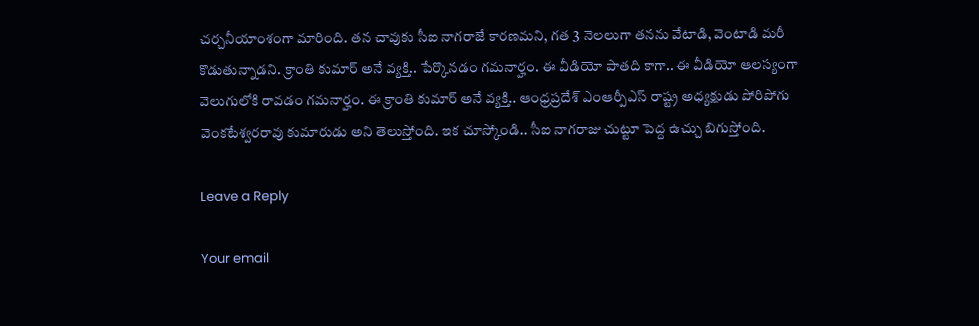చర్చనీయాంశంగా మారింది. తన చావుకు సీఐ నాగరాజే కారణమని, గత 3 నెలలుగా తనను వేటాడి, వెంటాడి మరీ కొడుతున్నాడని. క్రాంతి కుమార్ అనే వ్యక్తి.. పేర్కొనడం గమనార్హం. ఈ వీడియో పాతది కాగా.. ఈ వీడియో ఆలస్యంగా వెలుగులోకి రావడం గమనార్హం. ఈ క్రాంతి కుమార్ అనే వ్యక్తి.. ఆంధ్రప్రదేశ్ ఎంఆర్పీఎస్ రాష్ట్ర అధ్యక్షుడు పోరిపోగు వెంకటేశ్వరరావు కుమారుడు అని తెలుస్తోంది. ఇక చూస్కోండి.. సీఐ నాగరాజు చుట్టూ పెద్ద ఉచ్చు బిగుస్తోంది.

Leave a Reply

Your email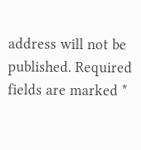address will not be published. Required fields are marked *